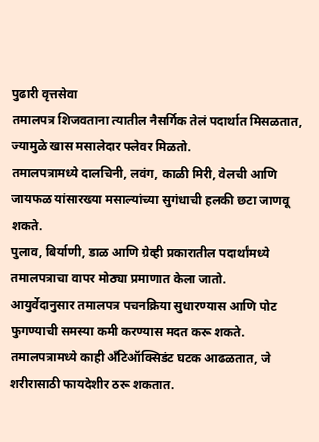पुढारी वृत्तसेवा
तमालपत्र शिजवताना त्यातील नैसर्गिक तेलं पदार्थात मिसळतात, ज्यामुळे खास मसालेदार फ्लेवर मिळतो.
तमालपत्रामध्ये दालचिनी, लवंग, काळी मिरी, वेलची आणि जायफळ यांसारख्या मसाल्यांच्या सुगंधाची हलकी छटा जाणवू शकते.
पुलाव, बिर्याणी, डाळ आणि ग्रेव्ही प्रकारातील पदार्थांमध्ये तमालपत्राचा वापर मोठ्या प्रमाणात केला जातो.
आयुर्वेदानुसार तमालपत्र पचनक्रिया सुधारण्यास आणि पोट फुगण्याची समस्या कमी करण्यास मदत करू शकते.
तमालपत्रामध्ये काही अँटिऑक्सिडंट घटक आढळतात, जे शरीरासाठी फायदेशीर ठरू शकतात.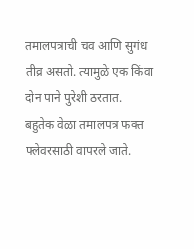तमालपत्राची चव आणि सुगंध तीव्र असतो. त्यामुळे एक किंवा दोन पाने पुरेशी ठरतात.
बहुतेक वेळा तमालपत्र फक्त फ्लेवरसाठी वापरले जाते.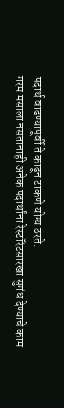पदार्थ वाढण्यापूर्वी ते काढून टाकणे योग्य ठरते.
गरम मसाला नसतानाही अनेक पदार्थांना रेस्टॉरंटसारखा सुगंध देण्याचे काम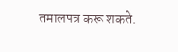तमालपत्र करू शकते.